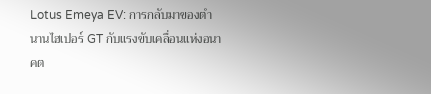Lotus Emeya EV: การกลับมาของตำนานไฮเปอร์ GT กับแรงขับเคลื่อนแห่งอนาคต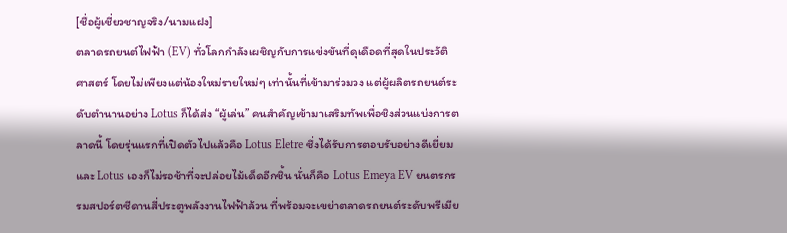[ชื่อผู้เชี่ยวชาญจริง/นามแฝง]
ตลาดรถยนต์ไฟฟ้า (EV) ทั่วโลกกำลังเผชิญกับการแข่งขันที่ดุเดือดที่สุดในประวัติศาสตร์ โดยไม่เพียงแต่น้องใหม่รายใหม่ๆ เท่านั้นที่เข้ามาร่วมวง แต่ผู้ผลิตรถยนต์ระดับตำนานอย่าง Lotus ก็ได้ส่ง “ผู้เล่น” คนสำคัญเข้ามาเสริมทัพเพื่อชิงส่วนแบ่งการตลาดนี้ โดยรุ่นแรกที่เปิดตัวไปแล้วคือ Lotus Eletre ซึ่งได้รับการตอบรับอย่างดีเยี่ยม และ Lotus เองก็ไม่รอช้าที่จะปล่อยไม้เด็ดอีกชิ้น นั่นก็คือ Lotus Emeya EV ยนตรกรรมสปอร์ตซีดานสี่ประตูพลังงานไฟฟ้าล้วน ที่พร้อมจะเขย่าตลาดรถยนต์ระดับพรีเมีย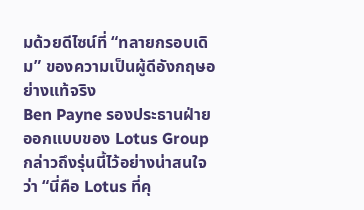มด้วยดีไซน์ที่ “ทลายกรอบเดิม” ของความเป็นผู้ดีอังกฤษอย่างแท้จริง
Ben Payne รองประธานฝ่ายออกแบบของ Lotus Group กล่าวถึงรุ่นนี้ไว้อย่างน่าสนใจว่า “นี่คือ Lotus ที่คุ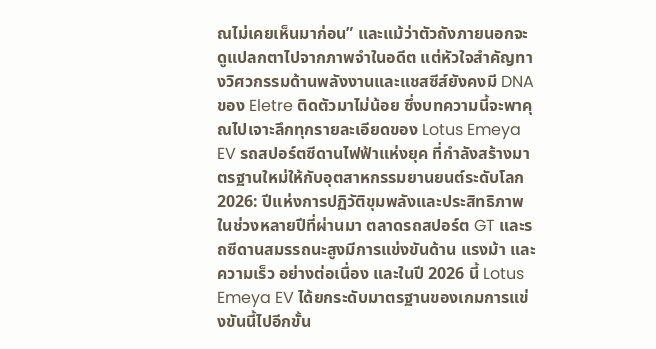ณไม่เคยเห็นมาก่อน” และแม้ว่าตัวถังภายนอกจะดูแปลกตาไปจากภาพจำในอดีต แต่หัวใจสำคัญทางวิศวกรรมด้านพลังงานและแชสซีส์ยังคงมี DNA ของ Eletre ติดตัวมาไม่น้อย ซึ่งบทความนี้จะพาคุณไปเจาะลึกทุกรายละเอียดของ Lotus Emeya EV รถสปอร์ตซีดานไฟฟ้าแห่งยุค ที่กำลังสร้างมาตรฐานใหม่ให้กับอุตสาหกรรมยานยนต์ระดับโลก
2026: ปีแห่งการปฏิวัติขุมพลังและประสิทธิภาพ
ในช่วงหลายปีที่ผ่านมา ตลาดรถสปอร์ต GT และรถซีดานสมรรถนะสูงมีการแข่งขันด้าน แรงม้า และ ความเร็ว อย่างต่อเนื่อง และในปี 2026 นี้ Lotus Emeya EV ได้ยกระดับมาตรฐานของเกมการแข่งขันนี้ไปอีกขั้น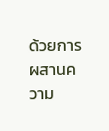ด้วยการผสานความ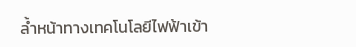ล้ำหน้าทางเทคโนโลยีไฟฟ้าเข้า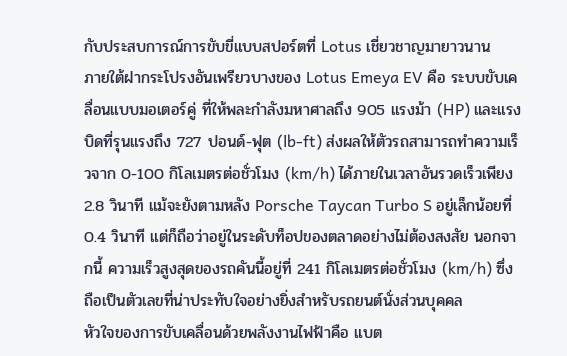กับประสบการณ์การขับขี่แบบสปอร์ตที่ Lotus เชี่ยวชาญมายาวนาน
ภายใต้ฝากระโปรงอันเพรียวบางของ Lotus Emeya EV คือ ระบบขับเคลื่อนแบบมอเตอร์คู่ ที่ให้พละกำลังมหาศาลถึง 905 แรงม้า (HP) และแรงบิดที่รุนแรงถึง 727 ปอนด์-ฟุต (lb-ft) ส่งผลให้ตัวรถสามารถทำความเร็วจาก 0-100 กิโลเมตรต่อชั่วโมง (km/h) ได้ภายในเวลาอันรวดเร็วเพียง 2.8 วินาที แม้จะยังตามหลัง Porsche Taycan Turbo S อยู่เล็กน้อยที่ 0.4 วินาที แต่ก็ถือว่าอยู่ในระดับท็อปของตลาดอย่างไม่ต้องสงสัย นอกจากนี้ ความเร็วสูงสุดของรถคันนี้อยู่ที่ 241 กิโลเมตรต่อชั่วโมง (km/h) ซึ่งถือเป็นตัวเลขที่น่าประทับใจอย่างยิ่งสำหรับรถยนต์นั่งส่วนบุคคล
หัวใจของการขับเคลื่อนด้วยพลังงานไฟฟ้าคือ แบต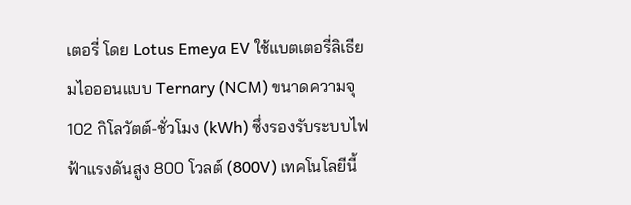เตอรี่ โดย Lotus Emeya EV ใช้แบตเตอรี่ลิเธียมไอออนแบบ Ternary (NCM) ขนาดความจุ 102 กิโลวัตต์-ชั่วโมง (kWh) ซึ่งรองรับระบบไฟฟ้าแรงดันสูง 800 โวลต์ (800V) เทคโนโลยีนี้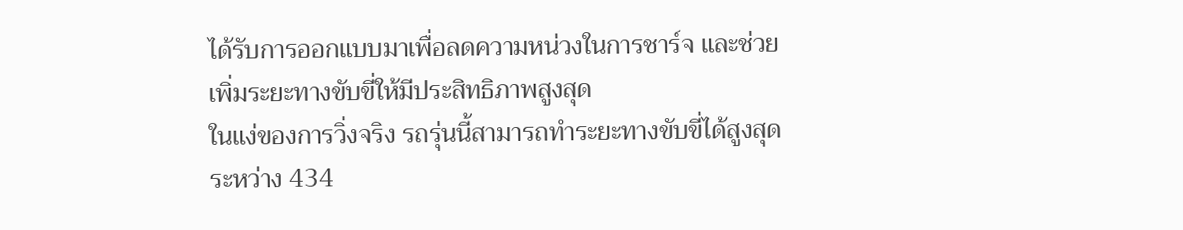ได้รับการออกแบบมาเพื่อลดความหน่วงในการชาร์จ และช่วยเพิ่มระยะทางขับขี่ให้มีประสิทธิภาพสูงสุด
ในแง่ของการวิ่งจริง รถรุ่นนี้สามารถทำระยะทางขับขี่ได้สูงสุดระหว่าง 434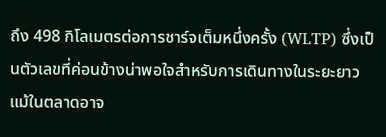ถึง 498 กิโลเมตรต่อการชาร์จเต็มหนึ่งครั้ง (WLTP) ซึ่งเป็นตัวเลขที่ค่อนข้างน่าพอใจสำหรับการเดินทางในระยะยาว แม้ในตลาดอาจ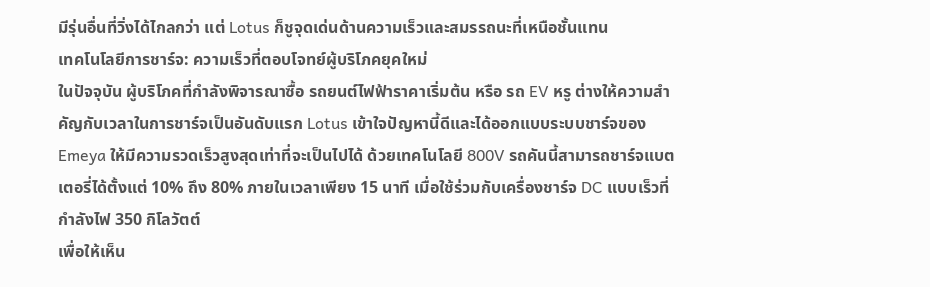มีรุ่นอื่นที่วิ่งได้ไกลกว่า แต่ Lotus ก็ชูจุดเด่นด้านความเร็วและสมรรถนะที่เหนือชั้นแทน
เทคโนโลยีการชาร์จ: ความเร็วที่ตอบโจทย์ผู้บริโภคยุคใหม่
ในปัจจุบัน ผู้บริโภคที่กำลังพิจารณาซื้อ รถยนต์ไฟฟ้าราคาเริ่มต้น หรือ รถ EV หรู ต่างให้ความสำคัญกับเวลาในการชาร์จเป็นอันดับแรก Lotus เข้าใจปัญหานี้ดีและได้ออกแบบระบบชาร์จของ Emeya ให้มีความรวดเร็วสูงสุดเท่าที่จะเป็นไปได้ ด้วยเทคโนโลยี 800V รถคันนี้สามารถชาร์จแบตเตอรี่ได้ตั้งแต่ 10% ถึง 80% ภายในเวลาเพียง 15 นาที เมื่อใช้ร่วมกับเครื่องชาร์จ DC แบบเร็วที่กำลังไฟ 350 กิโลวัตต์
เพื่อให้เห็น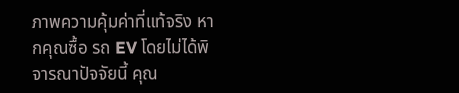ภาพความคุ้มค่าที่แท้จริง หากคุณซื้อ รถ EV โดยไม่ได้พิจารณาปัจจัยนี้ คุณ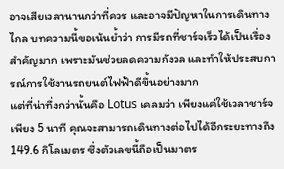อาจเสียเวลานานกว่าที่ควร และอาจมีปัญหาในการเดินทางไกล บทความนี้ขอเน้นย้ำว่า การมีรถที่ชาร์จเร็วได้เป็นเรื่องสำคัญมาก เพราะมันช่วยลดความกังวล และทำให้ประสบการณ์การใช้งานรถยนต์ไฟฟ้าดีขึ้นอย่างมาก
แต่ที่น่าทึ่งกว่านั้นคือ Lotus เคลมว่า เพียงแค่ใช้เวลาชาร์จเพียง 5 นาที คุณจะสามารถเดินทางต่อไปได้อีกระยะทางถึง 149.6 กิโลเมตร ซึ่งตัวเลขนี้ถือเป็นมาตร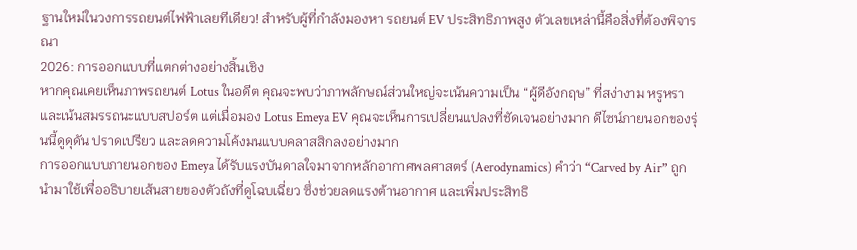ฐานใหม่ในวงการรถยนต์ไฟฟ้าเลยทีเดียว! สำหรับผู้ที่กำลังมองหา รถยนต์ EV ประสิทธิภาพสูง ตัวเลขเหล่านี้คือสิ่งที่ต้องพิจารณา
2026: การออกแบบที่แตกต่างอย่างสิ้นเชิง
หากคุณเคยเห็นภาพรถยนต์ Lotus ในอดีต คุณจะพบว่าภาพลักษณ์ส่วนใหญ่จะเน้นความเป็น “ผู้ดีอังกฤษ” ที่สง่างาม หรูหรา และเน้นสมรรถนะแบบสปอร์ต แต่เมื่อมอง Lotus Emeya EV คุณจะเห็นการเปลี่ยนแปลงที่ชัดเจนอย่างมาก ดีไซน์ภายนอกของรุ่นนี้ดูดุดัน ปราดเปรียว และลดความโค้งมนแบบคลาสสิกลงอย่างมาก
การออกแบบภายนอกของ Emeya ได้รับแรงบันดาลใจมาจากหลักอากาศพลศาสตร์ (Aerodynamics) คำว่า “Carved by Air” ถูกนำมาใช้เพื่ออธิบายเส้นสายของตัวถังที่ดูโฉบเฉี่ยว ซึ่งช่วยลดแรงต้านอากาศ และเพิ่มประสิทธิ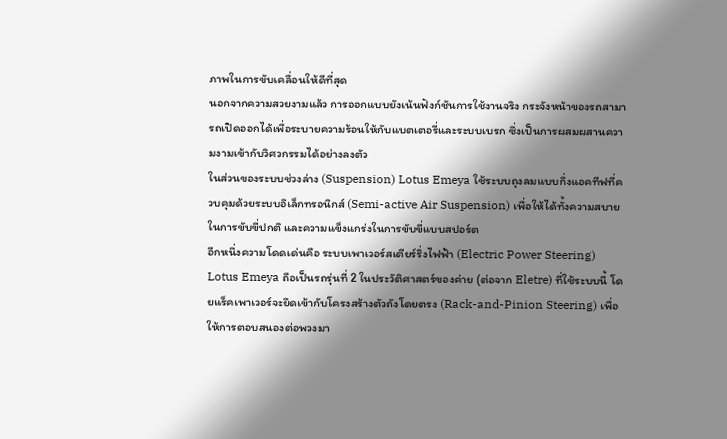ภาพในการขับเคลื่อนให้ดีที่สุด
นอกจากความสวยงามแล้ว การออกแบบยังเน้นฟังก์ชันการใช้งานจริง กระจังหน้าของรถสามารถเปิดออกได้เพื่อระบายความร้อนให้กับแบตเตอรี่และระบบเบรก ซึ่งเป็นการผสมผสานความงามเข้ากับวิศวกรรมได้อย่างลงตัว
ในส่วนของระบบช่วงล่าง (Suspension) Lotus Emeya ใช้ระบบถุงลมแบบกึ่งแอคทีฟที่ควบคุมด้วยระบบอิเล็กทรอนิกส์ (Semi-active Air Suspension) เพื่อให้ได้ทั้งความสบายในการขับขี่ปกติ และความแข็งแกร่งในการขับขี่แบบสปอร์ต
อีกหนึ่งความโดดเด่นคือ ระบบเพาเวอร์สเตียร์ริ่งไฟฟ้า (Electric Power Steering) Lotus Emeya ถือเป็นรถรุ่นที่ 2 ในประวัติศาสตร์ของค่าย (ต่อจาก Eletre) ที่ใช้ระบบนี้ โดยแร็คเพาเวอร์จะยึดเข้ากับโครงสร้างตัวถังโดยตรง (Rack-and-Pinion Steering) เพื่อให้การตอบสนองต่อพวงมา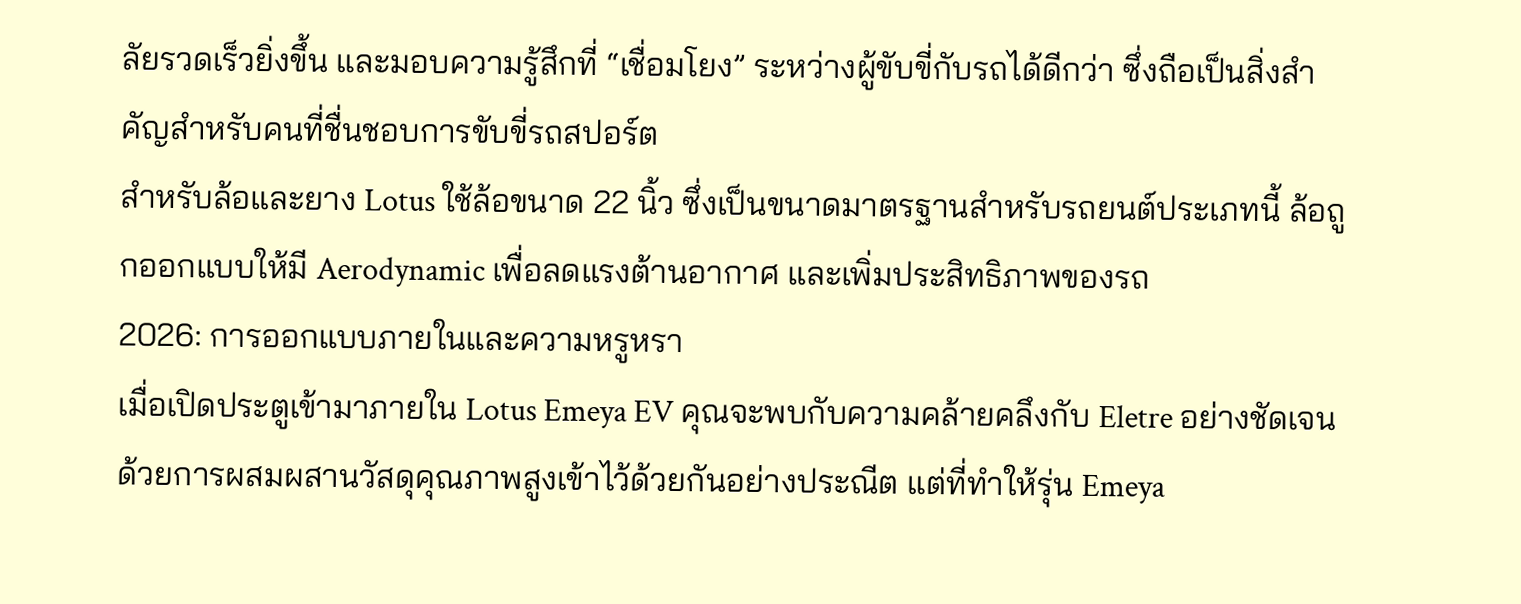ลัยรวดเร็วยิ่งขึ้น และมอบความรู้สึกที่ “เชื่อมโยง” ระหว่างผู้ขับขี่กับรถได้ดีกว่า ซึ่งถือเป็นสิ่งสำคัญสำหรับคนที่ชื่นชอบการขับขี่รถสปอร์ต
สำหรับล้อและยาง Lotus ใช้ล้อขนาด 22 นิ้ว ซึ่งเป็นขนาดมาตรฐานสำหรับรถยนต์ประเภทนี้ ล้อถูกออกแบบให้มี Aerodynamic เพื่อลดแรงต้านอากาศ และเพิ่มประสิทธิภาพของรถ
2026: การออกแบบภายในและความหรูหรา
เมื่อเปิดประตูเข้ามาภายใน Lotus Emeya EV คุณจะพบกับความคล้ายคลึงกับ Eletre อย่างชัดเจน ด้วยการผสมผสานวัสดุคุณภาพสูงเข้าไว้ด้วยกันอย่างประณีต แต่ที่ทำให้รุ่น Emeya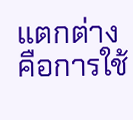แตกต่างคือการใช้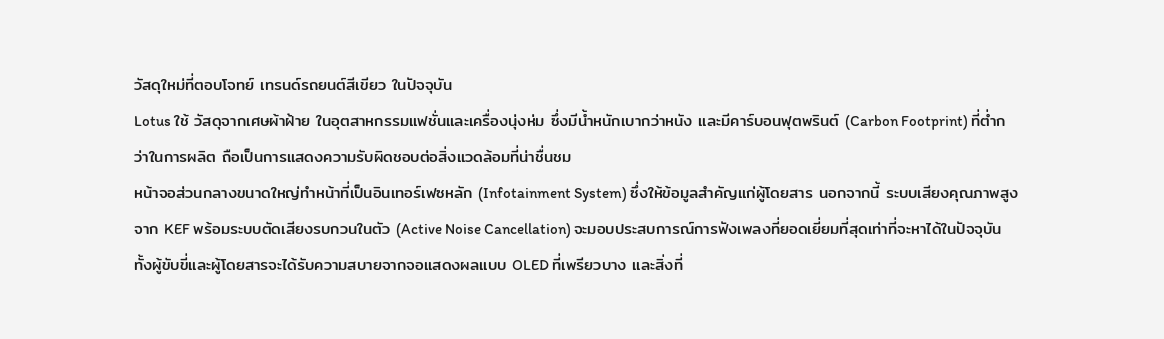วัสดุใหม่ที่ตอบโจทย์ เทรนด์รถยนต์สีเขียว ในปัจจุบัน
Lotus ใช้ วัสดุจากเศษผ้าฝ้าย ในอุตสาหกรรมแฟชั่นและเครื่องนุ่งห่ม ซึ่งมีน้ำหนักเบากว่าหนัง และมีคาร์บอนฟุตพรินต์ (Carbon Footprint) ที่ต่ำกว่าในการผลิต ถือเป็นการแสดงความรับผิดชอบต่อสิ่งแวดล้อมที่น่าชื่นชม
หน้าจอส่วนกลางขนาดใหญ่ทำหน้าที่เป็นอินเทอร์เฟซหลัก (Infotainment System) ซึ่งให้ข้อมูลสำคัญแก่ผู้โดยสาร นอกจากนี้ ระบบเสียงคุณภาพสูงจาก KEF พร้อมระบบตัดเสียงรบกวนในตัว (Active Noise Cancellation) จะมอบประสบการณ์การฟังเพลงที่ยอดเยี่ยมที่สุดเท่าที่จะหาได้ในปัจจุบัน
ทั้งผู้ขับขี่และผู้โดยสารจะได้รับความสบายจากจอแสดงผลแบบ OLED ที่เพรียวบาง และสิ่งที่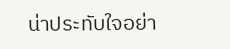น่าประทับใจอย่า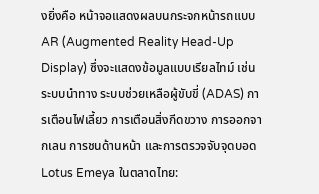งยิ่งคือ หน้าจอแสดงผลบนกระจกหน้ารถแบบ AR (Augmented Reality Head-Up Display) ซึ่งจะแสดงข้อมูลแบบเรียลไทม์ เช่น ระบบนำทาง ระบบช่วยเหลือผู้ขับขี่ (ADAS) การเตือนไฟเลี้ยว การเตือนสิ่งกีดขวาง การออกจากเลน การชนด้านหน้า และการตรวจจับจุดบอด
Lotus Emeya ในตลาดไทย: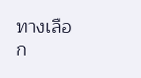ทางเลือก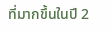ที่มากขึ้นในปี 2